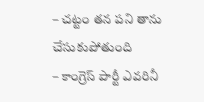– చట్టం తన పని తాను చేసుకుపోతుంది
– కాంగ్రెస్ పార్టీ ఎవరినీ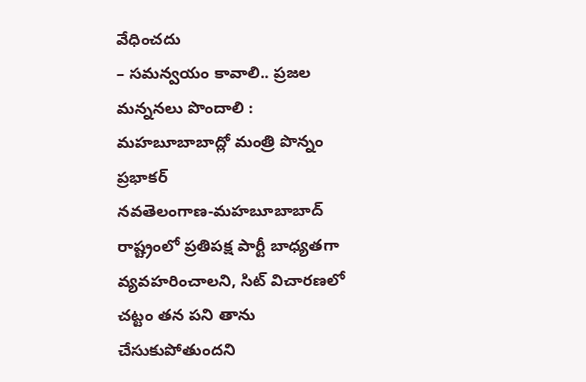వేధించదు
– సమన్వయం కావాలి.. ప్రజల మన్ననలు పొందాలి : మహబూబాబాద్లో మంత్రి పొన్నం ప్రభాకర్
నవతెలంగాణ-మహబూబాబాద్
రాష్ట్రంలో ప్రతిపక్ష పార్టీ బాధ్యతగా వ్యవహరించాలని, సిట్ విచారణలో చట్టం తన పని తాను చేసుకుపోతుందని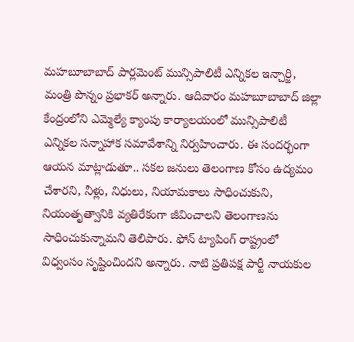మహబూబాబాద్ పార్లమెంట్ మున్సిపాలిటీ ఎన్నికల ఇన్చార్జి, మంత్రి పొన్నం ప్రభాకర్ అన్నారు. ఆదివారం మహబూబాబాద్ జిల్లా కేంద్రంలోని ఎమ్మెల్యే క్యాంపు కార్యాలయంలో మున్సిపాలిటీ ఎన్నికల సన్నాహాక సమావేశాన్ని నిర్వహించారు. ఈ సందర్భంగా ఆయన మాట్లాడుతూ.. సకల జనులు తెలంగాణ కోసం ఉద్యమం చేశారని, నీళ్లు, నిధులు, నియామకాలు సాధించుకుని, నియంతృత్వానికి వ్యతిరేకంగా జీవించాలని తెలంగాణను సాధించుకున్నామని తెలిపారు. ఫోన్ ట్యాపింగ్ రాష్ట్రంలో విధ్వంసం సృష్టించిందని అన్నారు. నాటి ప్రతిపక్ష పార్టీ నాయకుల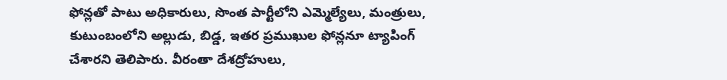ఫోన్లతో పాటు అధికారులు, సొంత పార్టీలోని ఎమ్మెల్యేలు, మంత్రులు, కుటుంబంలోని అల్లుడు, బిడ్డ, ఇతర ప్రముఖుల ఫోన్లనూ ట్యాపింగ్ చేశారని తెలిపారు. వీరంతా దేశద్రోహులు,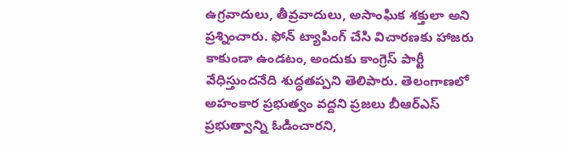ఉగ్రవాదులు, తీవ్రవాదులు, అసాంఘిక శక్తులా అని ప్రశ్నించారు. ఫోన్ ట్యాపింగ్ చేసి విచారణకు హాజరు కాకుండా ఉండటం, అందుకు కాంగ్రెస్ పార్టీ వేధిస్తుందనేది శుద్ధతప్పని తెలిపారు. తెలంగాణలో అహంకార ప్రభుత్వం వద్దని ప్రజలు బీఆర్ఎస్ ప్రభుత్వాన్ని ఓడించారని,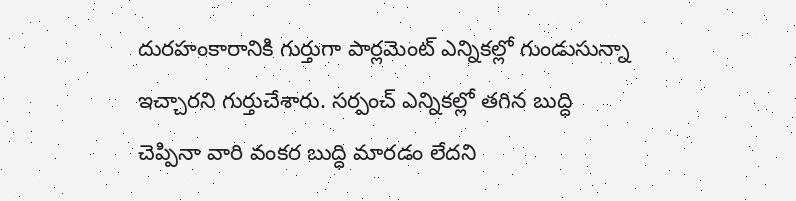దురహంకారానికి గుర్తుగా పార్లమెంట్ ఎన్నికల్లో గుండుసున్నా ఇచ్చారని గుర్తుచేశారు. సర్పంచ్ ఎన్నికల్లో తగిన బుద్ధి చెప్పినా వారి వంకర బుద్ధి మారడం లేదని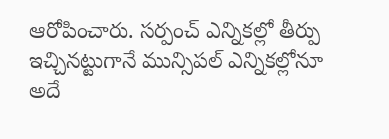ఆరోపించారు. సర్పంచ్ ఎన్నికల్లో తీర్పు ఇచ్చినట్టుగానే మున్సిపల్ ఎన్నికల్లోనూ అదే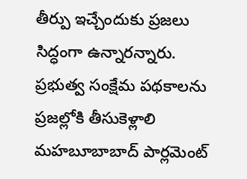తీర్పు ఇచ్చేందుకు ప్రజలు సిద్ధంగా ఉన్నారన్నారు.
ప్రభుత్వ సంక్షేమ పథకాలను ప్రజల్లోకి తీసుకెళ్లాలి
మహబూబాబాద్ పార్లమెంట్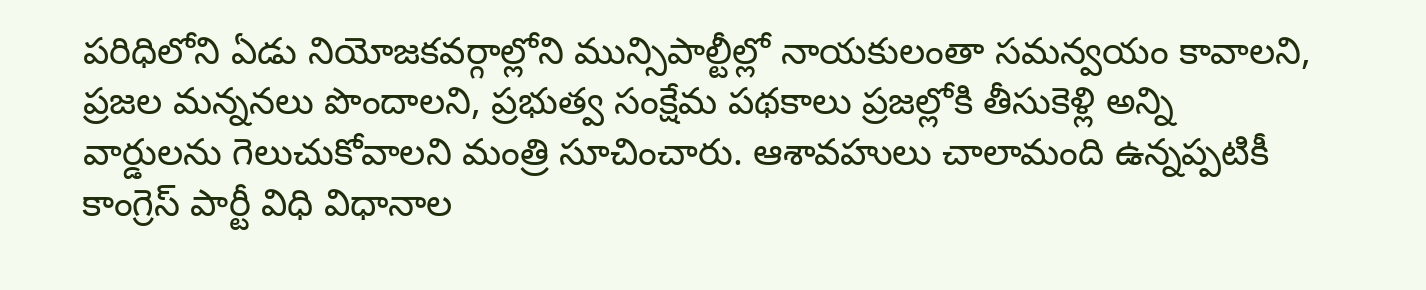పరిధిలోని ఏడు నియోజకవర్గాల్లోని మున్సిపాల్టీల్లో నాయకులంతా సమన్వయం కావాలని, ప్రజల మన్ననలు పొందాలని, ప్రభుత్వ సంక్షేమ పథకాలు ప్రజల్లోకి తీసుకెళ్లి అన్ని వార్డులను గెలుచుకోవాలని మంత్రి సూచించారు. ఆశావహులు చాలామంది ఉన్నప్పటికీ కాంగ్రెస్ పార్టీ విధి విధానాల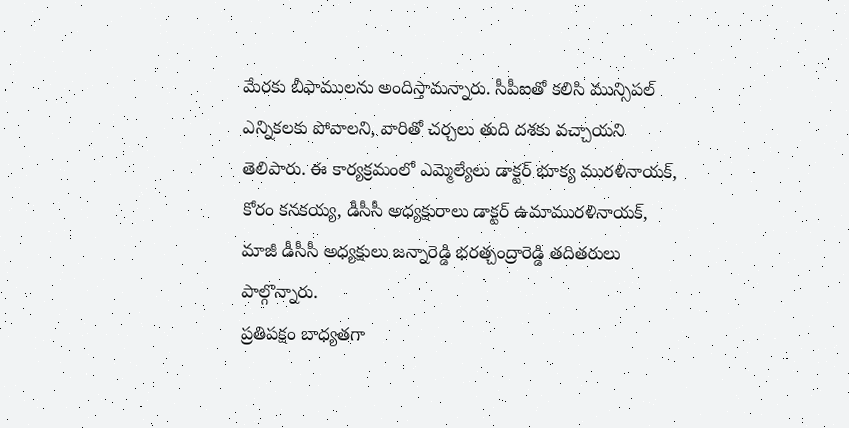మేరకు బీఫాములను అందిస్తామన్నారు. సీపీఐతో కలిసి మున్సిపల్ ఎన్నికలకు పోవాలని, వారితో చర్చలు తుది దశకు వచ్చాయని తెలిపారు. ఈ కార్యక్రమంలో ఎమ్మెల్యేలు డాక్టర్ భూక్య మురళినాయక్, కోరం కనకయ్య, డీసీసీ అధ్యక్షురాలు డాక్టర్ ఉమామురళినాయక్, మాజీ డీసీసీ అధ్యక్షులు జన్నారెడ్డి భరత్చంద్రారెడ్డి తదితరులు పాల్గొన్నారు.
ప్రతిపక్షం బాధ్యతగా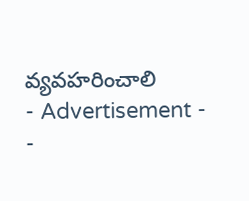వ్యవహరించాలి
- Advertisement -
-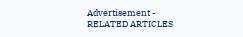Advertisement -
RELATED ARTICLES